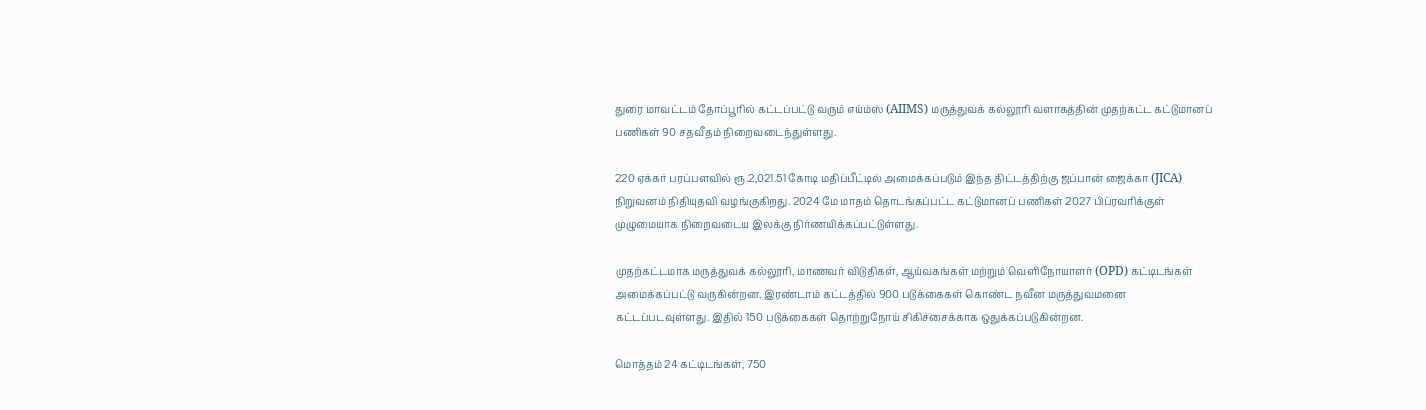துரை மாவட்டம் தோப்பூரில் கட்டப்பட்டு வரும் எய்ம்ஸ் (AIIMS) மருத்துவக் கல்லூரி வளாகத்தின் முதற்கட்ட கட்டுமானப் பணிகள் 90 சதவீதம் நிறைவடைந்துள்ளது.

220 ஏக்கர் பரப்பளவில் ரூ.2,021.51 கோடி மதிப்பீட்டில் அமைக்கப்படும் இந்த திட்டத்திற்கு ஜப்பான் ஜைக்கா (JICA) நிறுவனம் நிதியுதவி வழங்குகிறது. 2024 மே மாதம் தொடங்கப்பட்ட கட்டுமானப் பணிகள் 2027 பிப்ரவரிக்குள் முழுமையாக நிறைவடைய இலக்கு நிர்ணயிக்கப்பட்டுள்ளது.

முதற்கட்டமாக மருத்துவக் கல்லூரி, மாணவர் விடுதிகள், ஆய்வகங்கள் மற்றும் வெளிநோயாளர் (OPD) கட்டிடங்கள் அமைக்கப்பட்டு வருகின்றன. இரண்டாம் கட்டத்தில் 900 படுக்கைகள் கொண்ட நவீன மருத்துவமனை கட்டப்படவுள்ளது. இதில் 150 படுக்கைகள் தொற்றுநோய் சிகிச்சைக்காக ஒதுக்கப்படுகின்றன.

மொத்தம் 24 கட்டிடங்கள், 750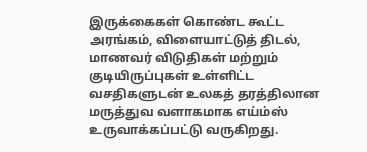இருக்கைகள் கொண்ட கூட்ட அரங்கம், விளையாட்டுத் திடல், மாணவர் விடுதிகள் மற்றும் குடியிருப்புகள் உள்ளிட்ட வசதிகளுடன் உலகத் தரத்திலான மருத்துவ வளாகமாக எய்ம்ஸ் உருவாக்கப்பட்டு வருகிறது.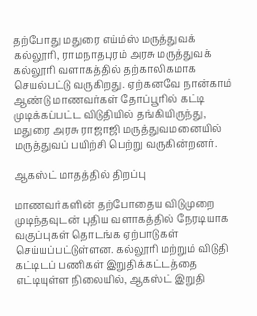தற்போது மதுரை எய்ம்ஸ் மருத்துவக் கல்லூரி, ராமநாதபுரம் அரசு மருத்துவக் கல்லூரி வளாகத்தில் தற்காலிகமாக செயல்பட்டு வருகிறது. ஏற்கனவே நான்காம் ஆண்டு மாணவர்கள் தோப்பூரில் கட்டி முடிக்கப்பட்ட விடுதியில் தங்கியிருந்து, மதுரை அரசு ராஜாஜி மருத்துவமனையில் மருத்துவப் பயிற்சி பெற்று வருகின்றனர்.

ஆகஸ்ட் மாதத்தில் திறப்பு

மாணவர்களின் தற்போதைய விடுமுறை முடிந்தவுடன் புதிய வளாகத்தில் நேரடியாக வகுப்புகள் தொடங்க ஏற்பாடுகள் செய்யப்பட்டுள்ளன. கல்லூரி மற்றும் விடுதி கட்டிடப் பணிகள் இறுதிக்கட்டத்தை எட்டியுள்ள நிலையில், ஆகஸ்ட் இறுதி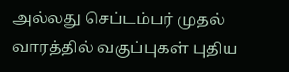அல்லது செப்டம்பர் முதல் வாரத்தில் வகுப்புகள் புதிய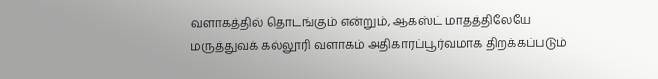வளாகத்தில் தொடங்கும் என்றும், ஆகஸ்ட் மாதத்திலேயே மருத்துவக் கல்லூரி வளாகம் அதிகாரப்பூர்வமாக திறக்கப்படும்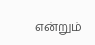என்றும்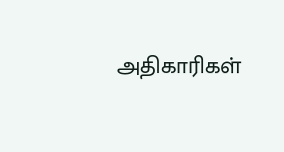அதிகாரிகள்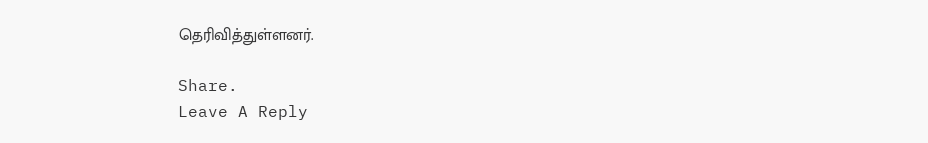தெரிவித்துள்ளனர்.

Share.
Leave A Reply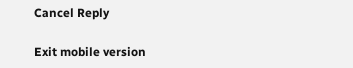Cancel Reply

Exit mobile version